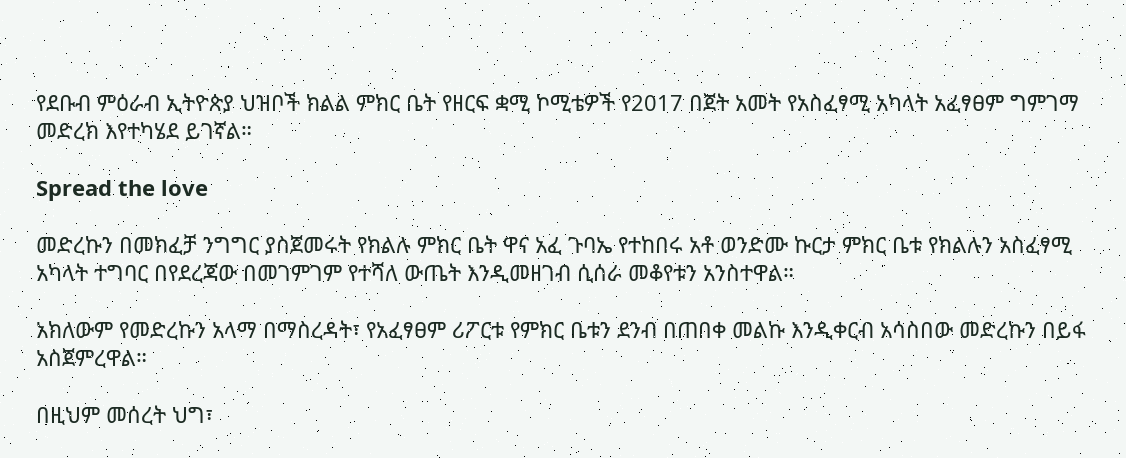የደቡብ ምዕራብ ኢትዮጵያ ህዝቦች ክልል ምክር ቤት የዘርፍ ቋሚ ኮሚቴዎች የ2017 በጀት አመት የአስፈፃሚ አካላት አፈፃፀም ግምገማ መድረክ እየተካሄደ ይገኛል።

Spread the love

መድረኩን በመክፈቻ ንግግር ያስጀመሩት የክልሉ ምክር ቤት ዋና አፈ ጉባኤ የተከበሩ አቶ ወንድሙ ኩርታ ምክር ቤቱ የክልሉን አስፈፃሚ አካላት ተግባር በየደረጃው በመገምገም የተሻለ ውጤት እንዲመዘገብ ሲሰራ መቆየቱን አንስተዋል።

አክለውም የመድረኩን አላማ በማስረዳት፣ የአፈፃፀም ሪፖርቱ የምክር ቤቱን ደንብ በጠበቀ መልኩ እንዲቀርብ አሳስበው መድረኩን በይፋ አስጀምረዋል።

በዚህም መሰረት ህግ፣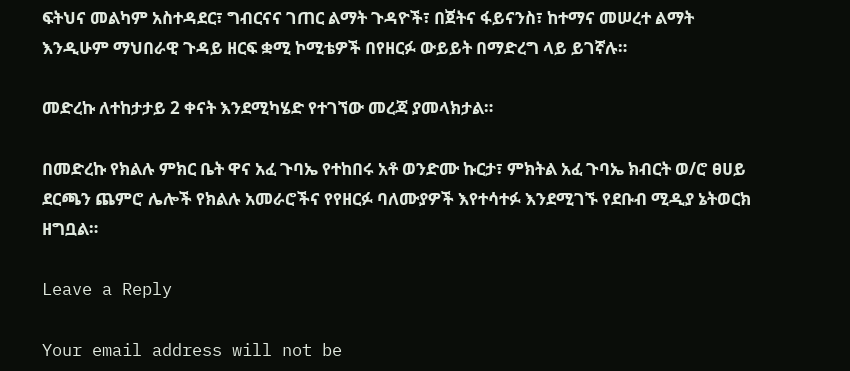ፍትህና መልካም አስተዳደር፣ ግብርናና ገጠር ልማት ጉዳዮች፣ በጀትና ፋይናንስ፣ ከተማና መሠረተ ልማት እንዲሁም ማህበራዊ ጉዳይ ዘርፍ ቋሚ ኮሚቴዎች በየዘርፉ ውይይት በማድረግ ላይ ይገኛሉ።

መድረኩ ለተከታታይ 2 ቀናት እንደሚካሄድ የተገኘው መረጃ ያመላክታል።

በመድረኩ የክልሉ ምክር ቤት ዋና አፈ ጉባኤ የተከበሩ አቶ ወንድሙ ኩርታ፣ ምክትል አፈ ጉባኤ ክብርት ወ/ሮ ፀሀይ ደርጫን ጨምሮ ሌሎች የክልሉ አመራሮችና የየዘርፉ ባለሙያዎች እየተሳተፉ እንደሚገኙ የደቡብ ሚዲያ ኔትወርክ ዘግቧል።

Leave a Reply

Your email address will not be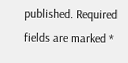published. Required fields are marked *